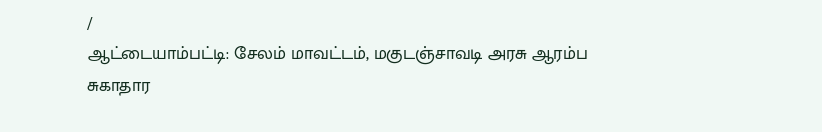/
ஆட்டையாம்பட்டி: சேலம் மாவட்டம், மகுடஞ்சாவடி அரசு ஆரம்ப சுகாதார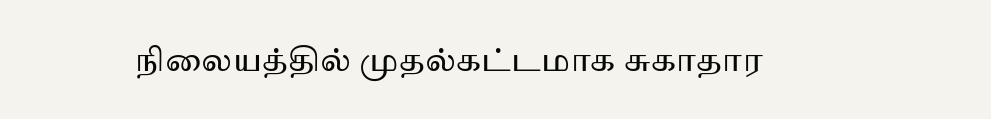நிலையத்தில் முதல்கட்டமாக சுகாதார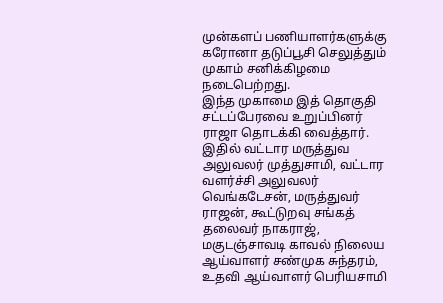முன்களப் பணியாளர்களுக்கு கரோனா தடுப்பூசி செலுத்தும் முகாம் சனிக்கிழமை நடைபெற்றது.
இந்த முகாமை இத் தொகுதி சட்டப்பேரவை உறுப்பினர் ராஜா தொடக்கி வைத்தார். இதில் வட்டார மருத்துவ அலுவலர் முத்துசாமி, வட்டார வளர்ச்சி அலுவலர் வெங்கடேசன், மருத்துவர் ராஜன், கூட்டுறவு சங்கத் தலைவர் நாகராஜ், மகுடஞ்சாவடி காவல் நிலைய ஆய்வாளர் சண்முக சுந்தரம், உதவி ஆய்வாளர் பெரியசாமி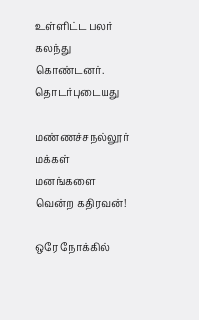உள்ளிட்ட பலர் கலந்து கொண்டனர்.
தொடர்புடையது

மண்ணச்சநல்லூர் மக்கள் மனங்களை வென்ற கதிரவன்!

ஒரே நோக்கில்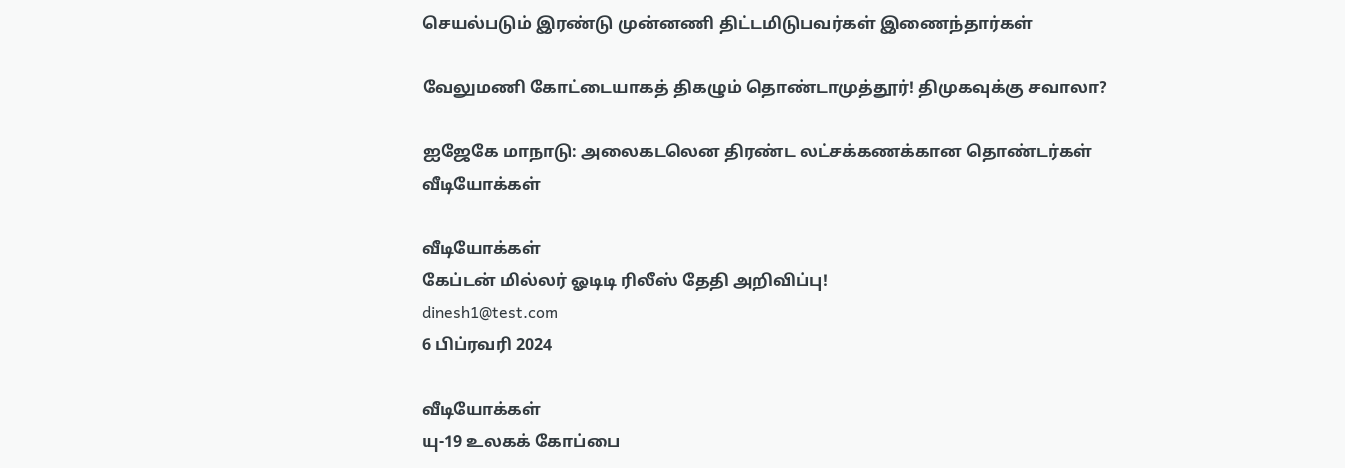செயல்படும் இரண்டு முன்னணி திட்டமிடுபவர்கள் இணைந்தார்கள்

வேலுமணி கோட்டையாகத் திகழும் தொண்டாமுத்தூர்! திமுகவுக்கு சவாலா?

ஐஜேகே மாநாடு: அலைகடலென திரண்ட லட்சக்கணக்கான தொண்டர்கள்
வீடியோக்கள்

வீடியோக்கள்
கேப்டன் மில்லர் ஓடிடி ரிலீஸ் தேதி அறிவிப்பு!
dinesh1@test.com
6 பிப்ரவரி 2024

வீடியோக்கள்
யு-19 உலகக் கோப்பை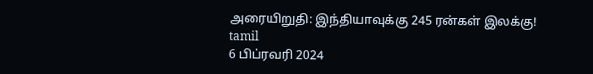அரையிறுதி: இந்தியாவுக்கு 245 ரன்கள் இலக்கு!
tamil
6 பிப்ரவரி 2024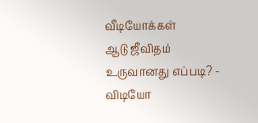வீடியோக்கள்
ஆடு ஜீவிதம் உருவானது எப்படி? - விடியோ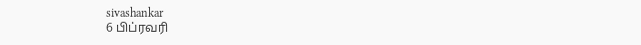sivashankar
6 பிப்ரவரி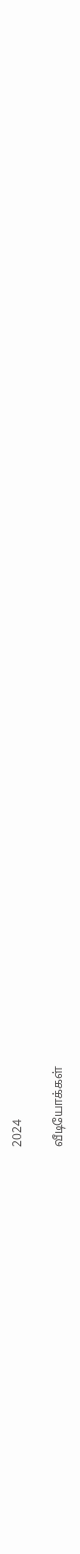2024

வீடியோக்கள்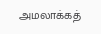அமலாக்கத்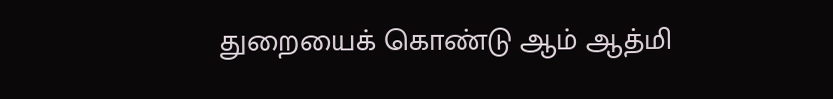துறையைக் கொண்டு ஆம் ஆத்மி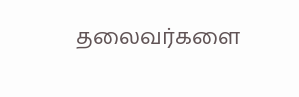தலைவர்களை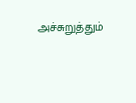அச்சுறுத்தும்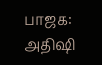பாஜக: அதிஷி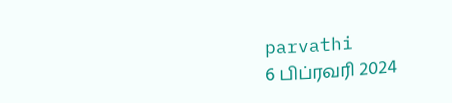parvathi
6 பிப்ரவரி 2024